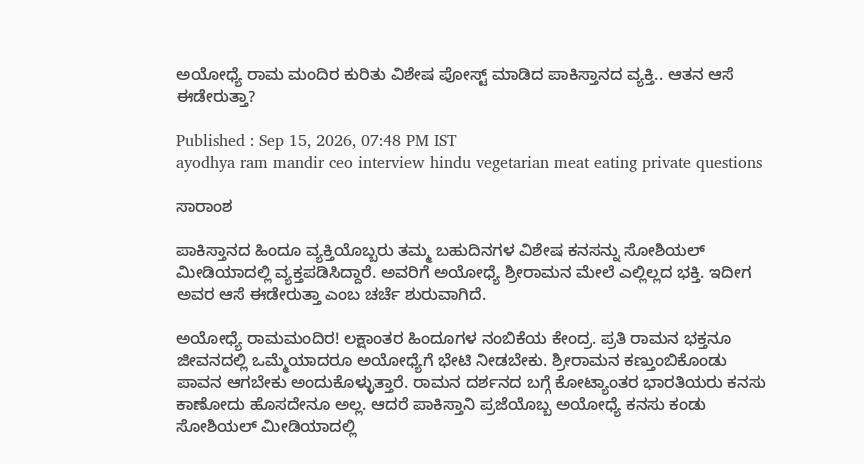ಅಯೋಧ್ಯೆ ರಾಮ ಮಂದಿರ ಕುರಿತು ವಿಶೇಷ ಪೋಸ್ಟ್ ಮಾಡಿದ ಪಾಕಿಸ್ತಾನದ ವ್ಯಕ್ತಿ.. ಆತನ ಆಸೆ ಈಡೇರುತ್ತಾ?

Published : Sep 15, 2026, 07:48 PM IST
ayodhya ram mandir ceo interview hindu vegetarian meat eating private questions

ಸಾರಾಂಶ

ಪಾಕಿಸ್ತಾನದ ಹಿಂದೂ ವ್ಯಕ್ತಿಯೊಬ್ಬರು ತಮ್ಮ ಬಹುದಿನಗಳ ವಿಶೇಷ ಕನಸನ್ನು ಸೋಶಿಯಲ್ ಮೀಡಿಯಾದಲ್ಲಿ ವ್ಯಕ್ತಪಡಿಸಿದ್ದಾರೆ. ಅವರಿಗೆ ಅಯೋಧ್ಯೆ ಶ್ರೀರಾಮನ ಮೇಲೆ ಎಲ್ಲಿಲ್ಲದ ಭಕ್ತಿ. ಇದೀಗ ಅವರ ಆಸೆ ಈಡೇರುತ್ತಾ ಎಂಬ ಚರ್ಚೆ ಶುರುವಾಗಿದೆ.

ಅಯೋಧ್ಯೆ ರಾಮಮಂದಿರ! ಲಕ್ಷಾಂತರ ಹಿಂದೂಗಳ ನಂಬಿಕೆಯ ಕೇಂದ್ರ. ಪ್ರತಿ ರಾಮನ ಭಕ್ತನೂ ಜೀವನದಲ್ಲಿ ಒಮ್ಮೆಯಾದರೂ ಅಯೋಧ್ಯೆಗೆ ಭೇಟಿ ನೀಡಬೇಕು. ಶ್ರೀರಾಮನ ಕಣ್ತುಂಬಿಕೊಂಡು ಪಾವನ ಆಗಬೇಕು ಅಂದುಕೊಳ್ಳುತ್ತಾರೆ. ರಾಮನ ದರ್ಶನದ ಬಗ್ಗೆ ಕೋಟ್ಯಾಂತರ ಭಾರತಿಯರು ಕನಸು ಕಾಣೋದು ಹೊಸದೇನೂ ಅಲ್ಲ. ಆದರೆ ಪಾಕಿಸ್ತಾನಿ ಪ್ರಜೆಯೊಬ್ಬ ಅಯೋಧ್ಯೆ ಕನಸು ಕಂಡು ಸೋಶಿಯಲ್ ಮೀಡಿಯಾದಲ್ಲಿ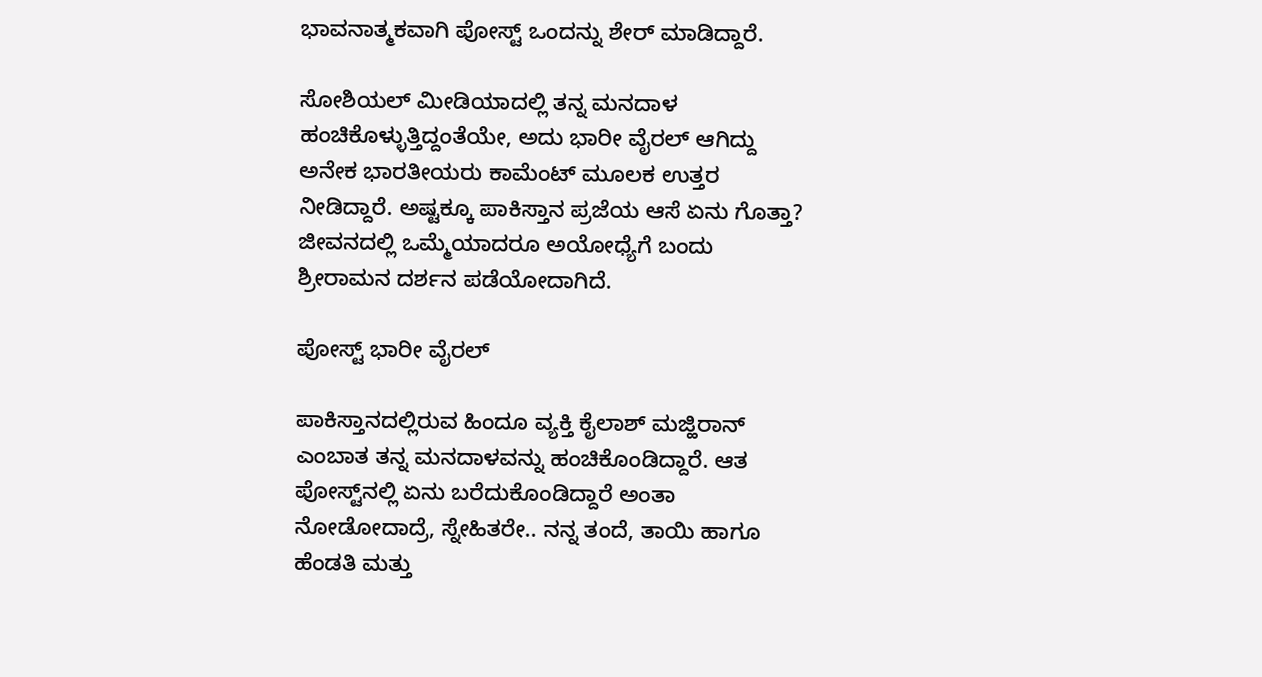ಭಾವನಾತ್ಮಕವಾಗಿ ಪೋಸ್ಟ್ ಒಂದನ್ನು ಶೇರ್ ಮಾಡಿದ್ದಾರೆ.

ಸೋಶಿಯಲ್ ಮೀಡಿಯಾದಲ್ಲಿ ತನ್ನ ಮನದಾಳ ಹಂಚಿಕೊಳ್ಳುತ್ತಿದ್ದಂತೆಯೇ, ಅದು ಭಾರೀ ವೈರಲ್ ಆಗಿದ್ದು ಅನೇಕ ಭಾರತೀಯರು ಕಾಮೆಂಟ್ ಮೂಲಕ ಉತ್ತರ ನೀಡಿದ್ದಾರೆ. ಅಷ್ಟಕ್ಕೂ ಪಾಕಿಸ್ತಾನ ಪ್ರಜೆಯ ಆಸೆ ಏನು ಗೊತ್ತಾ? ಜೀವನದಲ್ಲಿ ಒಮ್ಮೆಯಾದರೂ ಅಯೋಧ್ಯೆಗೆ ಬಂದು ಶ್ರೀರಾಮನ ದರ್ಶನ ಪಡೆಯೋದಾಗಿದೆ.

ಪೋಸ್ಟ್ ಭಾರೀ ವೈರಲ್

ಪಾಕಿಸ್ತಾನದಲ್ಲಿರುವ ಹಿಂದೂ ವ್ಯಕ್ತಿ ಕೈಲಾಶ್ ಮಜ್ಹಿರಾನ್ ಎಂಬಾತ ತನ್ನ ಮನದಾಳವನ್ನು ಹಂಚಿಕೊಂಡಿದ್ದಾರೆ. ಆತ ಪೋಸ್ಟ್‌ನಲ್ಲಿ ಏನು ಬರೆದುಕೊಂಡಿದ್ದಾರೆ ಅಂತಾ ನೋಡೋದಾದ್ರೆ, ಸ್ನೇಹಿತರೇ.. ನನ್ನ ತಂದೆ, ತಾಯಿ ಹಾಗೂ ಹೆಂಡತಿ ಮತ್ತು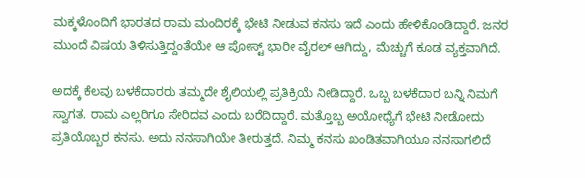ಮಕ್ಕಳೊಂದಿಗೆ ಭಾರತದ ರಾಮ ಮಂದಿರಕ್ಕೆ ಭೇಟಿ ನೀಡುವ ಕನಸು ಇದೆ ಎಂದು ಹೇಳಿಕೊಂಡಿದ್ದಾರೆ. ಜನರ ಮುಂದೆ ವಿಷಯ ತಿಳಿಸುತ್ತಿದ್ದಂತೆಯೇ ಆ ಪೋಸ್ಟ್ ಭಾರೀ ವೈರಲ್ ಆಗಿದ್ದು, ಮೆಚ್ಚುಗೆ ಕೂಡ ವ್ಯಕ್ತವಾಗಿದೆ.

ಅದಕ್ಕೆ ಕೆಲವು ಬಳಕೆದಾರರು ತಮ್ಮದೇ ಶೈಲಿಯಲ್ಲಿ ಪ್ರತಿಕ್ರಿಯೆ ನೀಡಿದ್ದಾರೆ. ಒಬ್ಬ ಬಳಕೆದಾರ ಬನ್ನಿ ನಿಮಗೆ ಸ್ವಾಗತ. ರಾಮ ಎಲ್ಲರಿಗೂ ಸೇರಿದವ ಎಂದು ಬರೆದಿದ್ದಾರೆ. ಮತ್ತೊಬ್ಬ ಅಯೋಧ್ಯೆಗೆ ಭೇಟಿ ನೀಡೋದು ಪ್ರತಿಯೊಬ್ಬರ ಕನಸು. ಅದು ನನಸಾಗಿಯೇ ತೀರುತ್ತದೆ. ನಿಮ್ಮ ಕನಸು ಖಂಡಿತವಾಗಿಯೂ ನನಸಾಗಲಿದೆ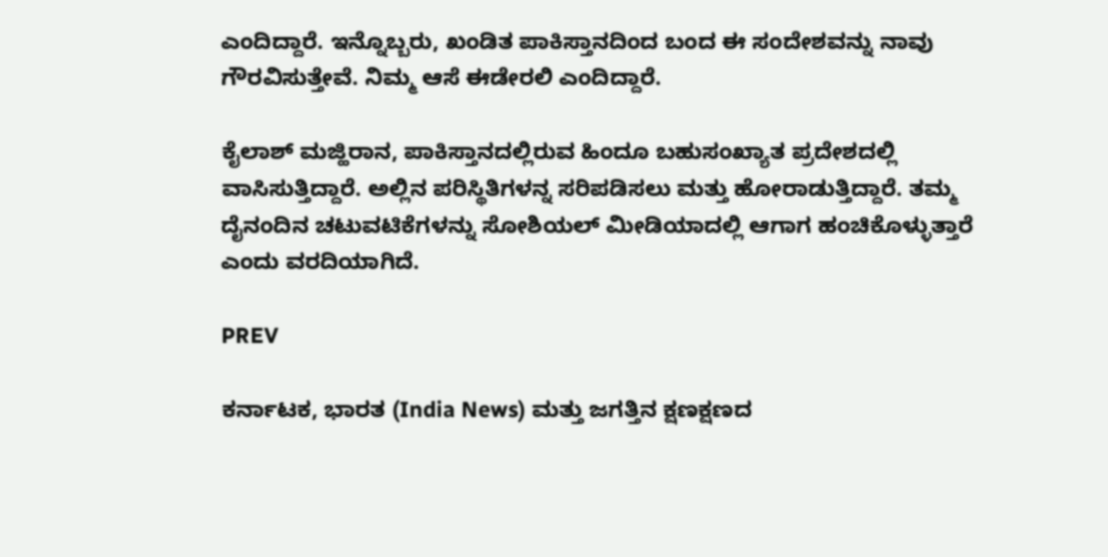ಎಂದಿದ್ದಾರೆ. ಇನ್ನೊಬ್ಬರು, ಖಂಡಿತ ಪಾಕಿಸ್ತಾನದಿಂದ ಬಂದ ಈ ಸಂದೇಶವನ್ನು ನಾವು ಗೌರವಿಸುತ್ತೇವೆ. ನಿಮ್ಮ ಆಸೆ ಈಡೇರಲಿ ಎಂದಿದ್ದಾರೆ.

ಕೈಲಾಶ್ ಮಜ್ಹಿರಾನ, ಪಾಕಿಸ್ತಾನದಲ್ಲಿರುವ ಹಿಂದೂ ಬಹುಸಂಖ್ಯಾತ ಪ್ರದೇಶದಲ್ಲಿ ವಾಸಿಸುತ್ತಿದ್ದಾರೆ. ಅಲ್ಲಿನ ಪರಿಸ್ಥಿತಿಗಳನ್ನ ಸರಿಪಡಿಸಲು ಮತ್ತು ಹೋರಾಡುತ್ತಿದ್ದಾರೆ. ತಮ್ಮ ದೈನಂದಿನ ಚಟುವಟಿಕೆಗಳನ್ನು ಸೋಶಿಯಲ್ ಮೀಡಿಯಾದಲ್ಲಿ ಆಗಾಗ ಹಂಚಿಕೊಳ್ಳುತ್ತಾರೆ ಎಂದು ವರದಿಯಾಗಿದೆ.

PREV

ಕರ್ನಾಟಕ, ಭಾರತ (India News) ಮತ್ತು ಜಗತ್ತಿನ ಕ್ಷಣಕ್ಷಣದ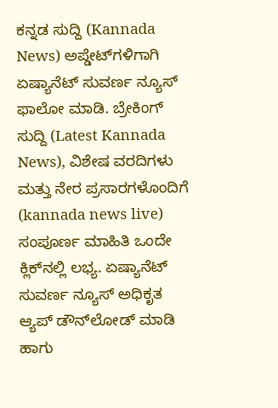ಕನ್ನಡ ಸುದ್ದಿ (Kannada News) ಅಪ್ಡೇಟ್‌ಗಳಿಗಾಗಿ ಏಷ್ಯಾನೆಟ್ ಸುವರ್ಣ ನ್ಯೂಸ್‌ ಫಾಲೋ ಮಾಡಿ. ಬ್ರೇಕಿಂಗ್ ಸುದ್ದಿ (Latest Kannada News), ವಿಶೇಷ ವರದಿಗಳು ಮತ್ತು ನೇರ ಪ್ರಸಾರಗಳೊಂದಿಗೆ (kannada news live) ಸಂಪೂರ್ಣ ಮಾಹಿತಿ ಒಂದೇ ಕ್ಲಿಕ್‌ನಲ್ಲಿ ಲಭ್ಯ. ಏಷ್ಯಾನೆಟ್ ಸುವರ್ಣ ನ್ಯೂಸ್ ಅಧಿಕೃತ ಆ್ಯಪ್ ಡೌನ್‌ಲೋಡ್ ಮಾಡಿ ಹಾಗು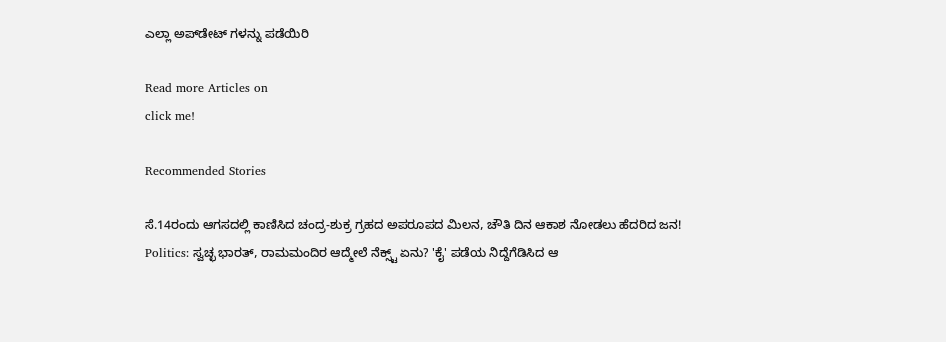ಎಲ್ಲಾ ಅಪ್‌ಡೇಟ್ ಗಳನ್ನು ಪಡೆಯಿರಿ

Read more Articles on
click me!

Recommended Stories

ಸೆ.14ರಂದು ಆಗಸದಲ್ಲಿ ಕಾಣಿಸಿದ ಚಂದ್ರ-ಶುಕ್ರ ಗ್ರಹದ ಅಪರೂಪದ ಮಿಲನ, ಚೌತಿ ದಿನ ಆಕಾಶ ನೋಡಲು ಹೆದರಿದ ಜನ!
Politics: ಸ್ವಚ್ಛ ಭಾರತ್, ರಾಮಮಂದಿರ ಆದ್ಮೇಲೆ ನೆಕ್ಸ್ಟ್ ಏನು? 'ಕೈ' ಪಡೆಯ ನಿದ್ದೆಗೆಡಿಸಿದ ಆ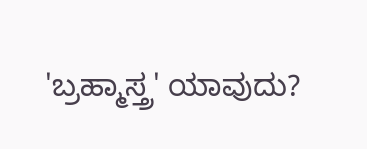'ಬ್ರಹ್ಮಾಸ್ತ್ರ' ಯಾವುದು?